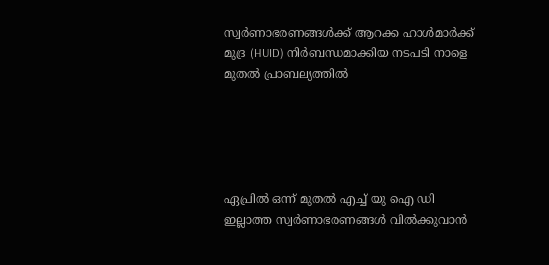സ്വര്‍ണാഭരണങ്ങള്‍ക്ക് ആറക്ക ഹാള്‍മാര്‍ക്ക് മുദ്ര (HUID) നിര്‍ബന്ധമാക്കിയ നടപടി നാളെ മുതല്‍ പ്രാബല്യത്തിൽ





ഏപ്രില്‍ ഒന്ന് മുതല്‍ എച്ച് യു ഐ ഡി ഇല്ലാത്ത സ്വര്‍ണാഭരണങ്ങള്‍ വില്‍ക്കുവാന്‍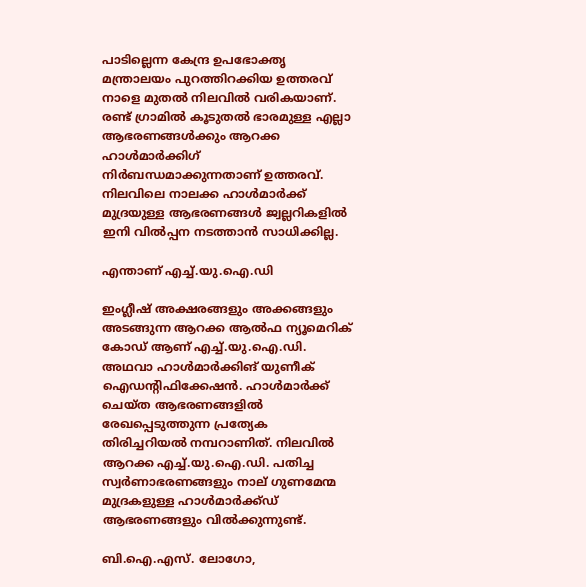പാടില്ലെന്ന കേന്ദ്ര ഉപഭോക്തൃ മന്ത്രാലയം പുറത്തിറക്കിയ ഉത്തരവ് നാളെ മുതല്‍ നിലവില്‍ വരികയാണ്. രണ്ട് ഗ്രാമില്‍ കൂടുതല്‍ ഭാരമുള്ള എല്ലാ ആഭരണങ്ങള്‍ക്കും ആറക്ക ഹാള്‍മാര്‍ക്കിഗ് നിര്‍ബന്ധമാക്കുന്നതാണ് ഉത്തരവ്. നിലവിലെ നാലക്ക ഹാള്‍മാര്‍ക്ക് മുദ്രയുള്ള ആഭരണങ്ങള്‍ ജ്വല്ലറികളില്‍ ഇനി വില്‍പ്പന നടത്താന്‍ സാധിക്കില്ല.

എന്താണ് എച്ച്.യു.ഐ.ഡി

ഇംഗ്ലീഷ് അക്ഷരങ്ങളും അക്കങ്ങളും അടങ്ങുന്ന ആറക്ക ആല്‍ഫ ന്യൂമെറിക് കോഡ് ആണ് എച്ച്.യു.ഐ.ഡി. അഥവാ ഹാള്‍മാര്‍ക്കിങ് യുണീക് ഐഡന്റിഫിക്കേഷന്‍. ഹാള്‍മാര്‍ക്ക് ചെയ്ത ആഭരണങ്ങളില്‍ രേഖപ്പെടുത്തുന്ന പ്രത്യേക തിരിച്ചറിയല്‍ നമ്പറാണിത്. നിലവില്‍ ആറക്ക എച്ച്.യു.ഐ.ഡി. പതിച്ച സ്വര്‍ണാഭരണങ്ങളും നാല് ഗുണമേന്മ മുദ്രകളുള്ള ഹാള്‍മാര്‍ക്ക്ഡ് ആഭരണങ്ങളും വില്‍ക്കുന്നുണ്ട്.

ബി.ഐ.എസ്. ലോഗോ,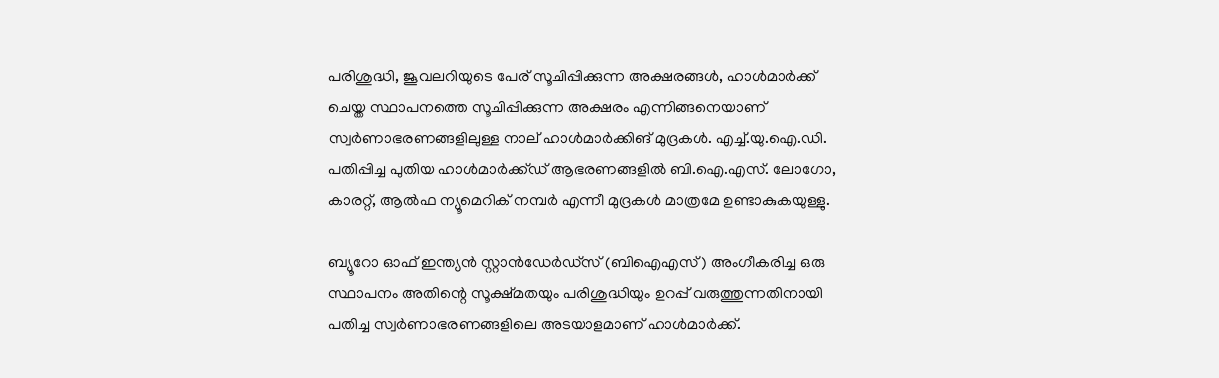പരിശുദ്ധി, ജൂവലറിയുടെ പേര് സൂചിപ്പിക്കുന്ന അക്ഷരങ്ങള്‍, ഹാള്‍മാര്‍ക്ക് ചെയ്ത സ്ഥാപനത്തെ സൂചിപ്പിക്കുന്ന അക്ഷരം എന്നിങ്ങനെയാണ് സ്വര്‍ണാഭരണങ്ങളിലുള്ള നാല് ഹാള്‍മാര്‍ക്കിങ് മുദ്രകള്‍. എച്ച്.യു.ഐ.ഡി. പതിപ്പിച്ച പുതിയ ഹാള്‍മാര്‍ക്ക്ഡ് ആഭരണങ്ങളില്‍ ബി.ഐ.എസ്. ലോഗോ, കാരറ്റ്, ആല്‍ഫ ന്യൂമെറിക് നമ്പര്‍ എന്നീ മുദ്രകള്‍ മാത്രമേ ഉണ്ടാകുകയുള്ളു.

ബ്യൂറോ ഓഫ് ഇന്ത്യന്‍ സ്റ്റാന്‍ഡേര്‍ഡ്‌സ് (ബിഐഎസ്) അംഗീകരിച്ച ഒരു സ്ഥാപനം അതിന്റെ സൂക്ഷ്മതയും പരിശുദ്ധിയും ഉറപ്പ് വരുത്തുന്നതിനായി പതിച്ച സ്വര്‍ണാഭരണങ്ങളിലെ അടയാളമാണ് ഹാള്‍മാര്‍ക്ക്.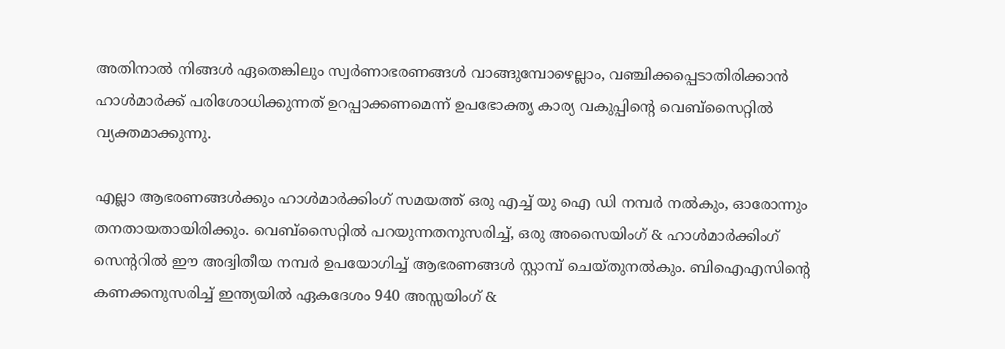അതിനാല്‍ നിങ്ങള്‍ ഏതെങ്കിലും സ്വര്‍ണാഭരണങ്ങള്‍ വാങ്ങുമ്പോഴെല്ലാം, വഞ്ചിക്കപ്പെടാതിരിക്കാന്‍ ഹാള്‍മാര്‍ക്ക് പരിശോധിക്കുന്നത് ഉറപ്പാക്കണമെന്ന് ഉപഭോക്തൃ കാര്യ വകുപ്പിന്റെ വെബ്‌സൈറ്റില്‍ വ്യക്തമാക്കുന്നു.

എല്ലാ ആഭരണങ്ങള്‍ക്കും ഹാള്‍മാര്‍ക്കിംഗ് സമയത്ത് ഒരു എച്ച് യു ഐ ഡി നമ്പര്‍ നല്‍കും, ഓരോന്നും തനതായതായിരിക്കും. വെബ്‌സൈറ്റില്‍ പറയുന്നതനുസരിച്ച്, ഒരു അസൈയിംഗ് & ഹാള്‍മാര്‍ക്കിംഗ് സെന്ററില്‍ ഈ അദ്വിതീയ നമ്പര്‍ ഉപയോഗിച്ച് ആഭരണങ്ങള്‍ സ്റ്റാമ്പ് ചെയ്തുനല്‍കും. ബിഐഎസിന്റെ കണക്കനുസരിച്ച് ഇന്ത്യയില്‍ ഏകദേശം 940 അസ്സയിംഗ് &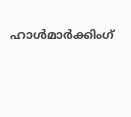ഹാള്‍മാര്‍ക്കിംഗ്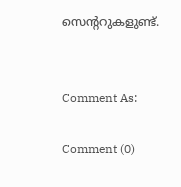സെന്ററുകളുണ്ട്.


Comment As:

Comment (0)